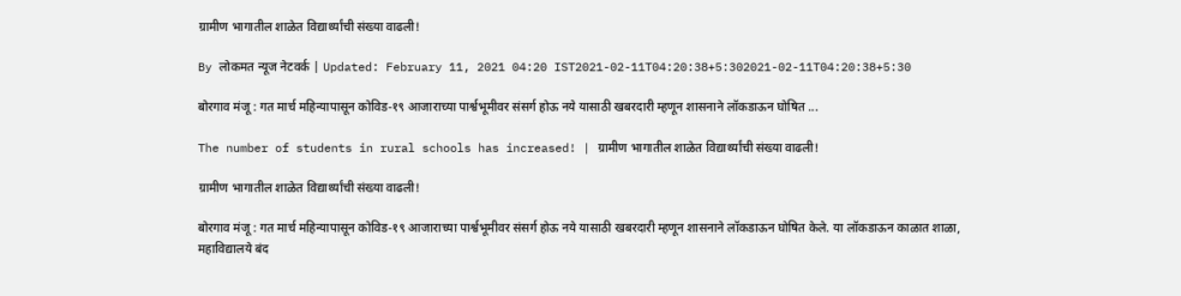ग्रामीण भागातील शाळेत विद्यार्थ्यांची संख्या वाढली!

By लोकमत न्यूज नेटवर्क | Updated: February 11, 2021 04:20 IST2021-02-11T04:20:38+5:302021-02-11T04:20:38+5:30

बोरगाव मंजू : गत मार्च महिन्यापासून कोविड-१९ आजाराच्या पार्श्वभूमीवर संसर्ग होऊ नये यासाठी खबरदारी म्हणून शासनाने लॉकडाऊन घोषित ...

The number of students in rural schools has increased! | ग्रामीण भागातील शाळेत विद्यार्थ्यांची संख्या वाढली!

ग्रामीण भागातील शाळेत विद्यार्थ्यांची संख्या वाढली!

बोरगाव मंजू : गत मार्च महिन्यापासून कोविड-१९ आजाराच्या पार्श्वभूमीवर संसर्ग होऊ नये यासाठी खबरदारी म्हणून शासनाने लॉकडाऊन घोषित केले. या लॉकडाऊन काळात शाळा, महाविद्यालये बंद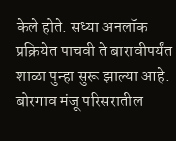केले होते. सध्या अनलॉक प्रक्रियेत पाचवी ते बारावीपर्यंत शाळा पुन्हा सुरू झाल्या आहे. बोरगाव मंजू परिसरातील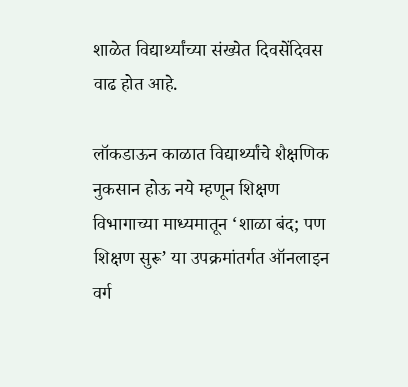शाळेत विद्यार्थ्यांच्या संख्येत दिवसेंदिवस वाढ होत आहे.

लॉकडाऊन काळात विद्यार्थ्यांचे शैक्षणिक नुकसान होऊ नये म्हणून शिक्षण विभागाच्या माध्यमातून ‘शाळा बंद; पण शिक्षण सुरू’ या उपक्रमांतर्गत ऑनलाइन वर्ग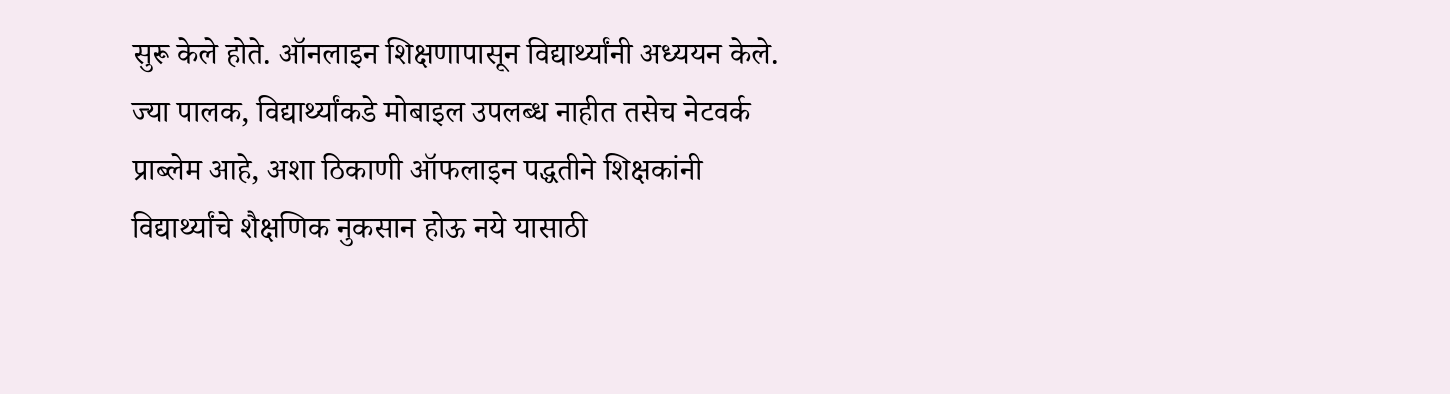सुरू केले होते. ऑनलाइन शिक्षणापासून विद्यार्थ्यांनी अध्ययन केले. ज्या पालक, विद्यार्थ्यांकडे मोबाइल उपलब्ध नाहीत तसेच नेटवर्क प्राब्लेम आहे, अशा ठिकाणी ऑफलाइन पद्धतीने शिक्षकांनी विद्यार्थ्यांचे शैक्षणिक नुकसान होऊ नये यासाठी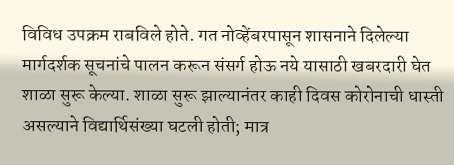विविध उपक्रम राबविले होते. गत नोव्हेंबरपासून शासनाने दिलेल्या मार्गदर्शक सूचनांचे पालन करून संसर्ग होऊ नये यासाठी खबरदारी घेत शाळा सुरू केल्या. शाळा सुरू झाल्यानंतर काही दिवस कोरोनाची धास्ती असल्याने विद्यार्थिसंख्या घटली होती; मात्र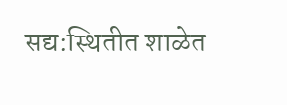सद्य:स्थितीत शाळेत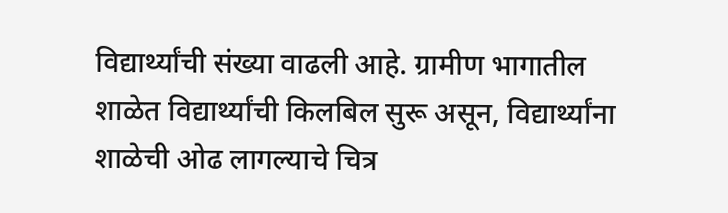विद्यार्थ्यांची संख्या वाढली आहे. ग्रामीण भागातील शाळेत विद्यार्थ्यांची किलबिल सुरू असून, विद्यार्थ्यांना शाळेची ओढ लागल्याचे चित्र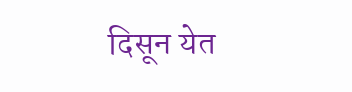दिसून येत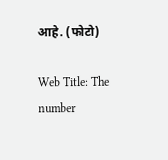आहे. (फोटो)

Web Title: The number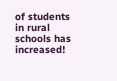of students in rural schools has increased!